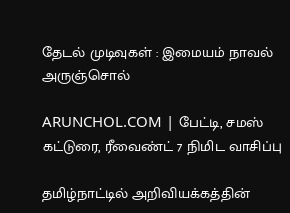தேடல் முடிவுகள் : இமையம் நாவல் அருஞ்சொல்

ARUNCHOL.COM | பேட்டி, சமஸ் கட்டுரை, ரீவைண்ட் 7 நிமிட வாசிப்பு

தமிழ்நாட்டில் அறிவியக்கத்தின்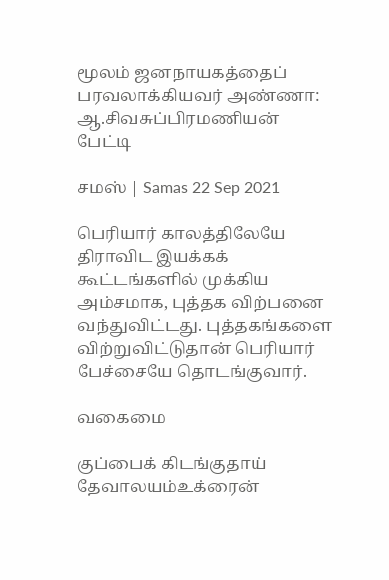மூலம் ஜனநாயகத்தைப் பரவலாக்கியவர் அண்ணா: ஆ.சிவசுப்பிரமணியன் பேட்டி

சமஸ் | Samas 22 Sep 2021

பெரியார் காலத்திலேயே திராவிட இயக்கக் கூட்டங்களில் முக்கிய அம்சமாக, புத்தக விற்பனை வந்துவிட்டது. புத்தகங்களை விற்றுவிட்டுதான் பெரியார் பேச்சையே தொடங்குவார்.

வகைமை

குப்பைக் கிடங்குதாய் தேவாலயம்உக்ரைன்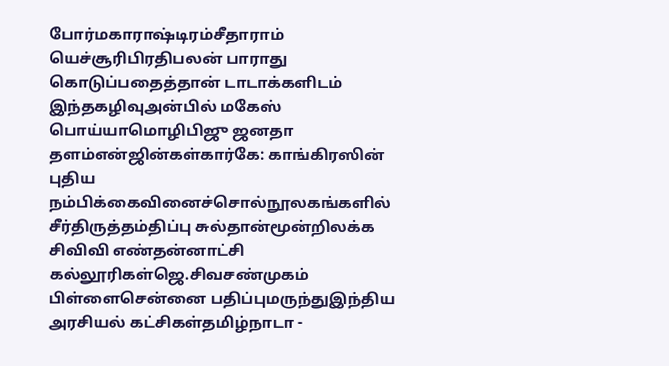போர்மகாராஷ்டிரம்சீதாராம் யெச்சூரிபிரதிபலன் பாராது கொடுப்பதைத்தான் டாடாக்களிடம் இந்தகழிவுஅன்பில் மகேஸ் பொய்யாமொழிபிஜு ஜனதா தளம்என்ஜின்கள்கார்கே: காங்கிரஸின் புதிய நம்பிக்கைவினைச்சொல்நூலகங்களில் சீர்திருத்தம்திப்பு சுல்தான்மூன்றிலக்க சிவிவி எண்தன்னாட்சி கல்லூரிகள்ஜெ.சிவசண்முகம் பிள்ளைசென்னை பதிப்புமருந்துஇந்திய அரசியல் கட்சிகள்தமிழ்நாடா -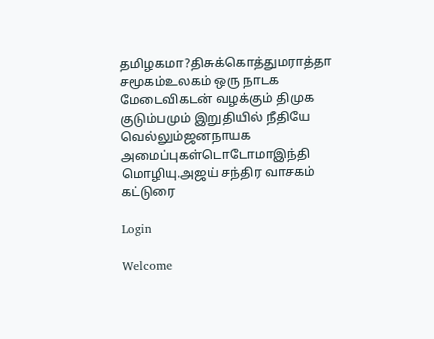தமிழகமா?திசுக்கொத்துமராத்தா சமூகம்உலகம் ஒரு நாடக மேடைவிகடன் வழக்கும் திமுக குடும்பமும் இறுதியில் நீதியே வெல்லும்ஜனநாயக அமைப்புகள்டொடோமாஇந்தி மொழியு.அஜய் சந்திர வாசகம் கட்டுரை

Login

Welcome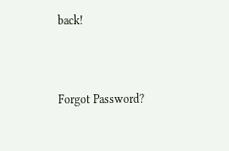back!



Forgot Password?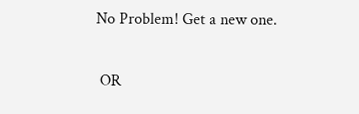No Problem! Get a new one.


 OR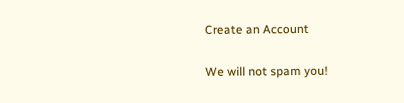Create an Account

We will not spam you!